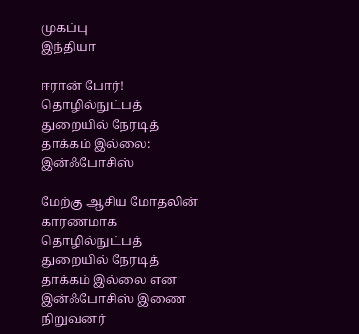முகப்பு
இந்தியா

ஈரான் போர்! தொழில்நுட்பத் துறையில் நேரடித் தாக்கம் இல்லை: இன்ஃபோசிஸ்

மேற்கு ஆசிய மோதலின் காரணமாக தொழில்நுட்பத் துறையில் நேரடித் தாக்கம் இல்லை என இன்ஃபோசிஸ் இணை நிறுவனர்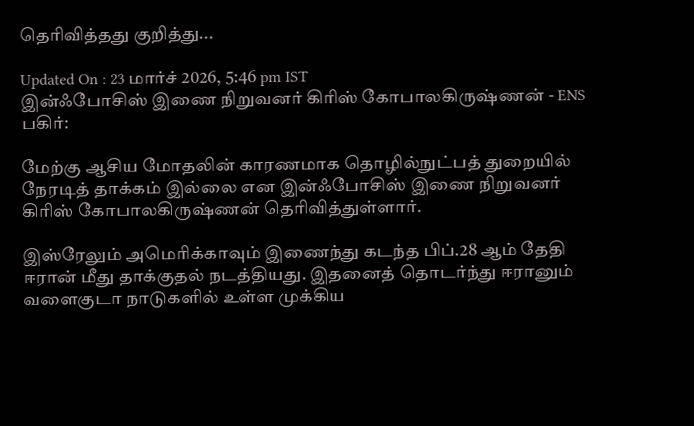தெரிவித்தது குறித்து...

Updated On : 23 மார்ச் 2026, 5:46 pm IST
இன்ஃபோசிஸ் இணை நிறுவனர் கிரிஸ் கோபாலகிருஷ்ணன் - ENS
பகிர்:

மேற்கு ஆசிய மோதலின் காரணமாக தொழில்நுட்பத் துறையில் நேரடித் தாக்கம் இல்லை என இன்ஃபோசிஸ் இணை நிறுவனர் கிரிஸ் கோபாலகிருஷ்ணன் தெரிவித்துள்ளார்.

இஸ்ரேலும் அமெரிக்காவும் இணைந்து கடந்த பிப்.28 ஆம் தேதி ஈரான் மீது தாக்குதல் நடத்தியது. இதனைத் தொடர்ந்து ஈரானும் வளைகுடா நாடுகளில் உள்ள முக்கிய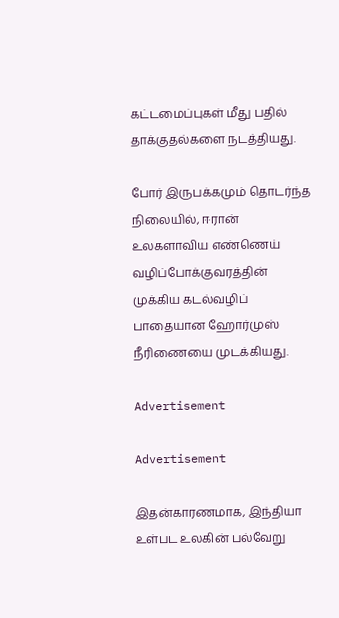கட்டமைப்புகள் மீது பதில் தாக்குதல்களை நடத்தியது.

போர் இருபக்கமும் தொடர்ந்த நிலையில், ஈரான் உலகளாவிய எண்ணெய் வழிப்போக்குவரத்தின் முக்கிய கடல்வழிப் பாதையான ஹோர்முஸ் நீரிணையை முடக்கியது.

Advertisement

Advertisement

இதன்காரணமாக, இந்தியா உள்பட உலகின் பல்வேறு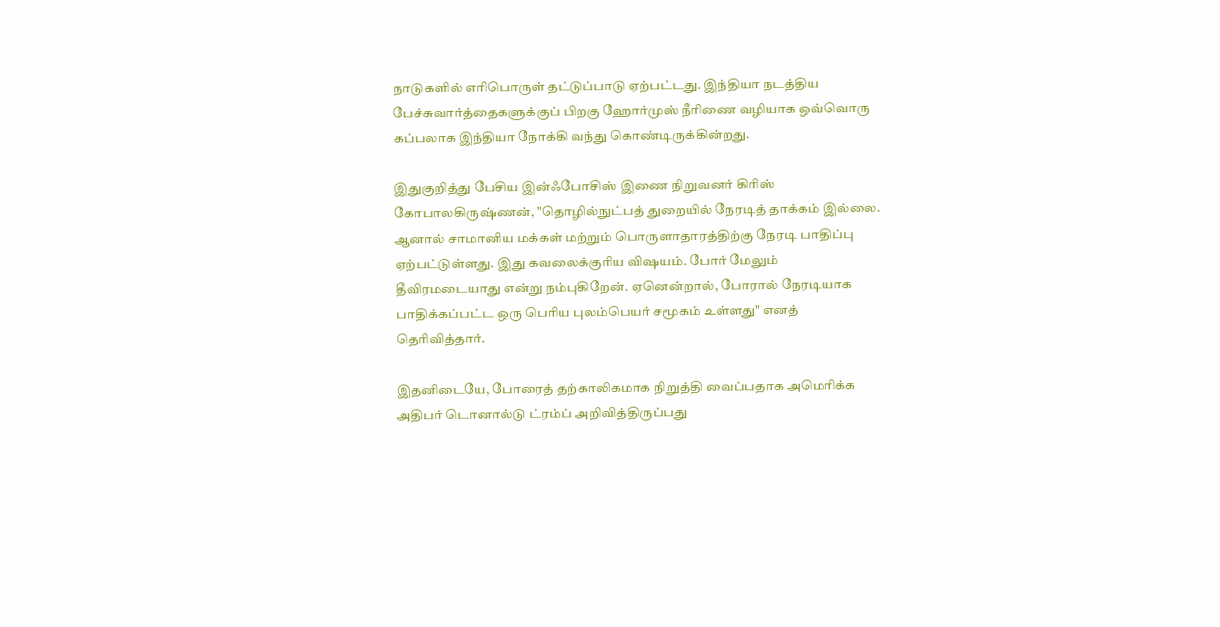நாடுகளில் எரிபொருள் தட்டுப்பாடு ஏற்பட்டது. இந்தியா நடத்திய பேச்சுவார்த்தைகளுக்குப் பிறகு ஹோர்முஸ் நீரிணை வழியாக ஒவ்வொரு கப்பலாக இந்தியா நோக்கி வந்து கொண்டிருக்கின்றது.

இதுகுறித்து பேசிய இன்ஃபோசிஸ் இணை நிறுவனர் கிரிஸ் கோபாலகிருஷ்ணன், "தொழில்நுட்பத் துறையில் நேரடித் தாக்கம் இல்லை. ஆனால் சாமானிய மக்கள் மற்றும் பொருளாதாரத்திற்கு நேரடி பாதிப்பு ஏற்பட்டுள்ளது. இது கவலைக்குரிய விஷயம். போர் மேலும் தீவிரமடையாது என்று நம்புகிறேன். ஏனென்றால், போரால் நேரடியாக பாதிக்கப்பட்ட ஒரு பெரிய புலம்பெயர் சமூகம் உள்ளது" எனத் தெரிவித்தார்.

இதனிடையே, போரைத் தற்காலிகமாக நிறுத்தி வைப்பதாக அமெரிக்க அதிபர் டொனால்டு ட்ரம்ப் அறிவித்திருப்பது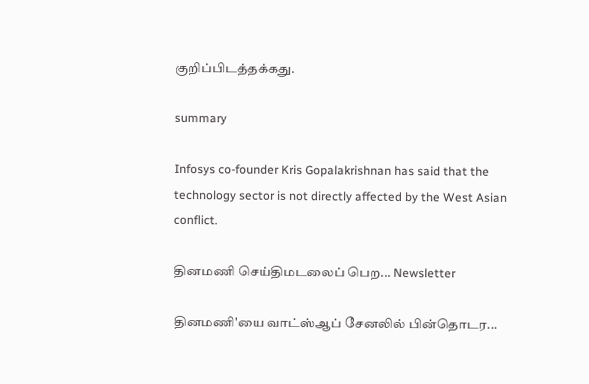குறிப்பிடத்தக்கது.

summary

Infosys co-founder Kris Gopalakrishnan has said that the technology sector is not directly affected by the West Asian conflict.

தினமணி செய்திமடலைப் பெற... Newsletter

தினமணி'யை வாட்ஸ்ஆப் சேனலில் பின்தொடர...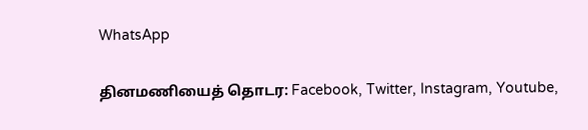WhatsApp

தினமணியைத் தொடர: Facebook, Twitter, Instagram, Youtube,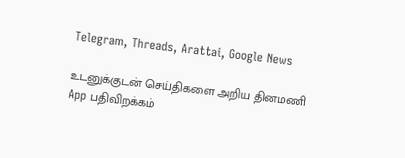Telegram, Threads, Arattai, Google News

உடனுக்குடன் செய்திகளை அறிய தினமணி App பதிவிறக்கம்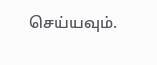செய்யவும்.